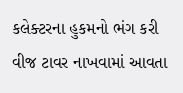કલેક્ટરના હુકમનો ભંગ કરી વીજ ટાવર નાખવામાં આવતા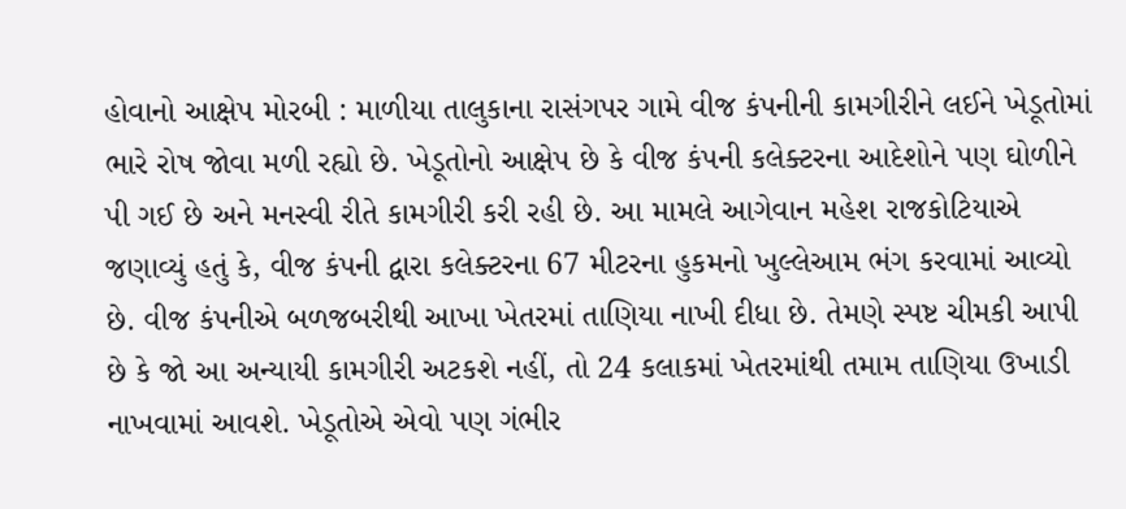હોવાનો આક્ષેપ મોરબી : માળીયા તાલુકાના રાસંગપર ગામે વીજ કંપનીની કામગીરીને લઈને ખેડૂતોમાં ભારે રોષ જોવા મળી રહ્યો છે. ખેડૂતોનો આક્ષેપ છે કે વીજ કંપની કલેક્ટરના આદેશોને પણ ઘોળીને પી ગઈ છે અને મનસ્વી રીતે કામગીરી કરી રહી છે. આ મામલે આગેવાન મહેશ રાજકોટિયાએ જણાવ્યું હતું કે, વીજ કંપની દ્વારા કલેક્ટરના 67 મીટરના હુકમનો ખુલ્લેઆમ ભંગ કરવામાં આવ્યો છે. વીજ કંપનીએ બળજબરીથી આખા ખેતરમાં તાણિયા નાખી દીધા છે. તેમણે સ્પષ્ટ ચીમકી આપી છે કે જો આ અન્યાયી કામગીરી અટકશે નહીં, તો 24 કલાકમાં ખેતરમાંથી તમામ તાણિયા ઉખાડી નાખવામાં આવશે. ખેડૂતોએ એવો પણ ગંભીર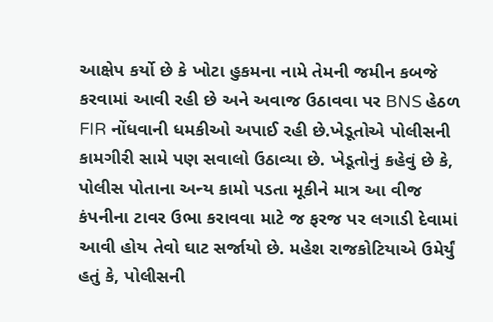આક્ષેપ કર્યો છે કે ખોટા હુકમના નામે તેમની જમીન કબજે કરવામાં આવી રહી છે અને અવાજ ઉઠાવવા પર BNS હેઠળ FIR નોંધવાની ધમકીઓ અપાઈ રહી છે.ખેડૂતોએ પોલીસની કામગીરી સામે પણ સવાલો ઉઠાવ્યા છે. ખેડૂતોનું કહેવું છે કે, પોલીસ પોતાના અન્ય કામો પડતા મૂકીને માત્ર આ વીજ કંપનીના ટાવર ઉભા કરાવવા માટે જ ફરજ પર લગાડી દેવામાં આવી હોય તેવો ઘાટ સર્જાયો છે. મહેશ રાજકોટિયાએ ઉમેર્યું હતું કે, પોલીસની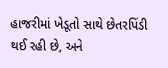હાજરીમાં ખેડૂતો સાથે છેતરપિંડી થઈ રહી છે, અને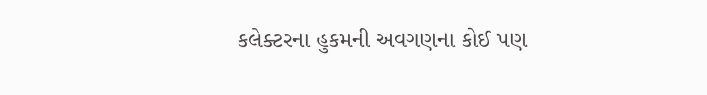કલેક્ટરના હુકમની અવગણના કોઈ પણ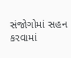સંજોગોમાં સહન કરવામાં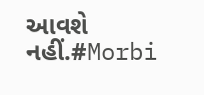આવશે નહીં.#Morbi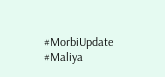#MorbiUpdate #Maliya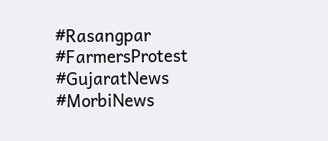#Rasangpar #FarmersProtest #GujaratNews #MorbiNews